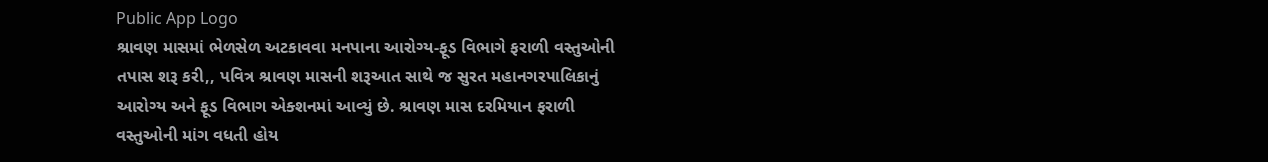Public App Logo
શ્રાવણ માસમાં ભેળસેળ અટકાવવા મનપાના આરોગ્ય-ફૂડ વિભાગે ફરાળી વસ્તુઓની તપાસ શરૂ કરી,, પવિત્ર શ્રાવણ માસની શરૂઆત સાથે જ સુરત મહાનગરપાલિકાનું આરોગ્ય અને ફૂડ વિભાગ એક્શનમાં આવ્યું છે. શ્રાવણ માસ દરમિયાન ફરાળી વસ્તુઓની માંગ વધતી હોય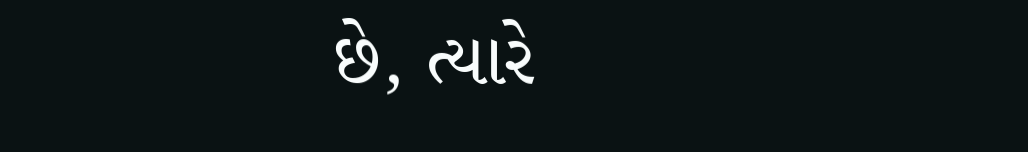છે, ત્યારે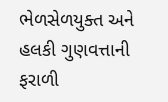ભેળસેળયુક્ત અને હલકી ગુણવત્તાની ફરાળી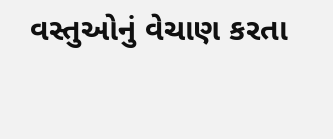વસ્તુઓનું વેચાણ કરતા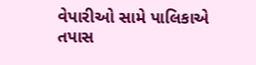વેપારીઓ સામે પાલિકાએ તપાસ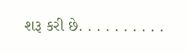શરૂ કરી છે. . . . . . . . . .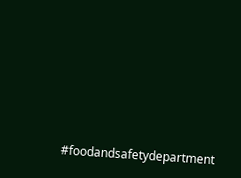#foodandsafetydepartment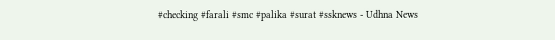#checking #farali #smc #palika #surat #ssknews - Udhna News